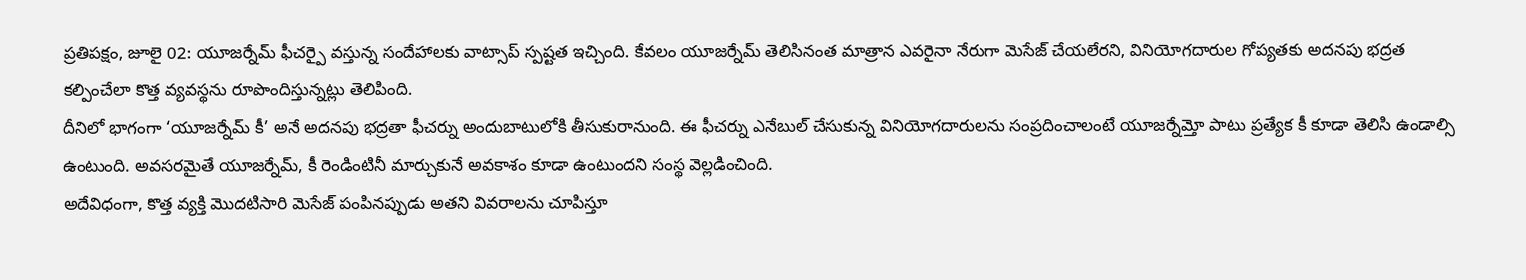ప్రతిపక్షం, జూలై 02: యూజర్నేమ్ ఫీచర్పై వస్తున్న సందేహాలకు వాట్సాప్ స్పష్టత ఇచ్చింది. కేవలం యూజర్నేమ్ తెలిసినంత మాత్రాన ఎవరైనా నేరుగా మెసేజ్ చేయలేరని, వినియోగదారుల గోప్యతకు అదనపు భద్రత కల్పించేలా కొత్త వ్యవస్థను రూపొందిస్తున్నట్లు తెలిపింది.
దీనిలో భాగంగా ‘యూజర్నేమ్ కీ’ అనే అదనపు భద్రతా ఫీచర్ను అందుబాటులోకి తీసుకురానుంది. ఈ ఫీచర్ను ఎనేబుల్ చేసుకున్న వినియోగదారులను సంప్రదించాలంటే యూజర్నేమ్తో పాటు ప్రత్యేక కీ కూడా తెలిసి ఉండాల్సి ఉంటుంది. అవసరమైతే యూజర్నేమ్, కీ రెండింటినీ మార్చుకునే అవకాశం కూడా ఉంటుందని సంస్థ వెల్లడించింది.
అదేవిధంగా, కొత్త వ్యక్తి మొదటిసారి మెసేజ్ పంపినప్పుడు అతని వివరాలను చూపిస్తూ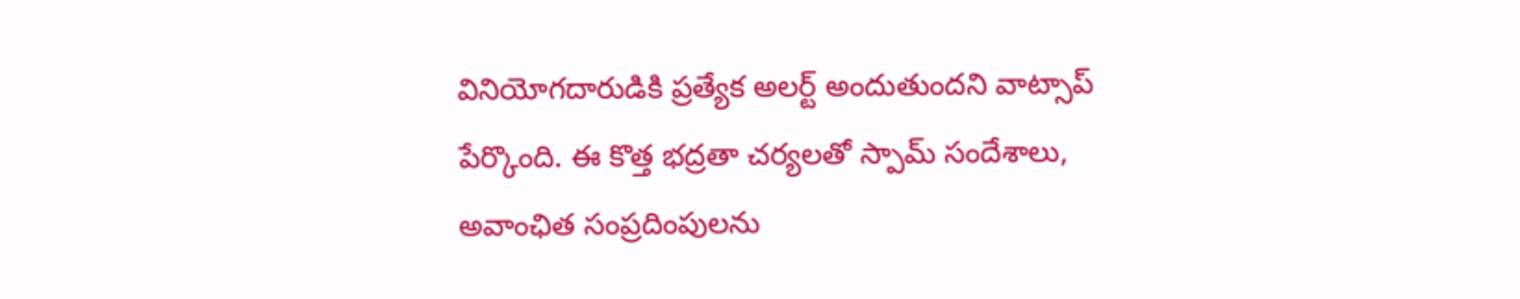వినియోగదారుడికి ప్రత్యేక అలర్ట్ అందుతుందని వాట్సాప్ పేర్కొంది. ఈ కొత్త భద్రతా చర్యలతో స్పామ్ సందేశాలు, అవాంఛిత సంప్రదింపులను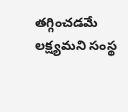తగ్గించడమే లక్ష్యమని సంస్థ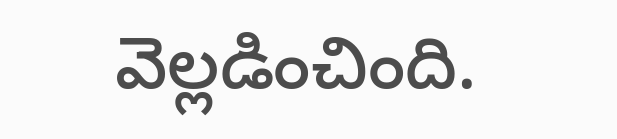వెల్లడించింది.